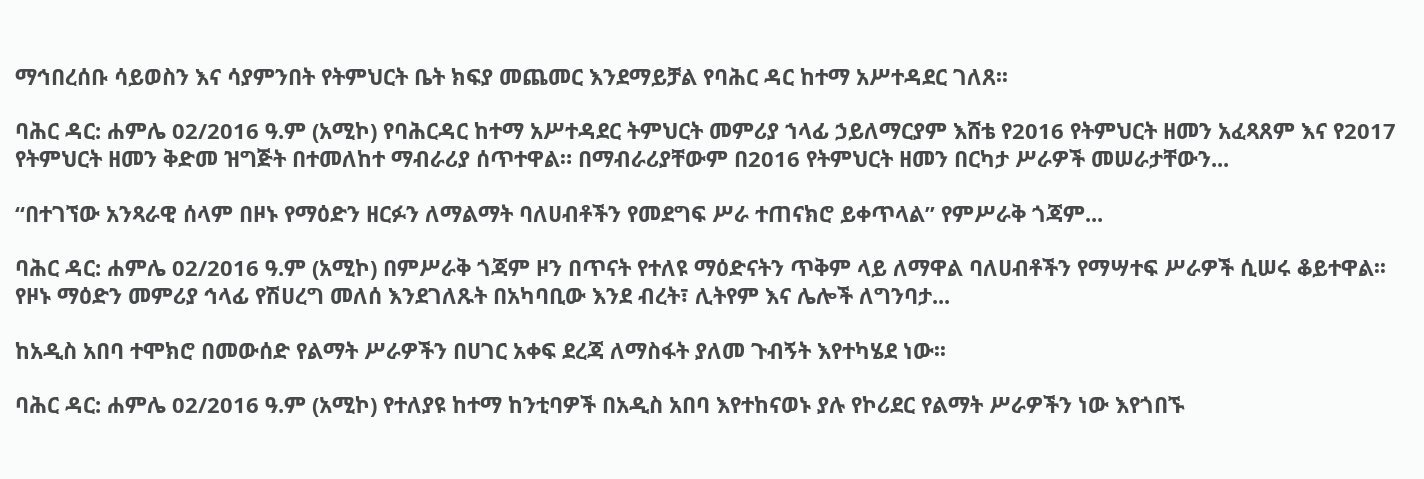ማኅበረሰቡ ሳይወስን እና ሳያምንበት የትምህርት ቤት ክፍያ መጨመር እንደማይቻል የባሕር ዳር ከተማ አሥተዳደር ገለጸ፡፡

ባሕር ዳር: ሐምሌ 02/2016 ዓ.ም (አሚኮ) የባሕርዳር ከተማ አሥተዳደር ትምህርት መምሪያ ኀላፊ ኃይለማርያም እሸቴ የ2016 የትምህርት ዘመን አፈጻጸም እና የ2017 የትምህርት ዘመን ቅድመ ዝግጅት በተመለከተ ማብራሪያ ሰጥተዋል። በማብራሪያቸውም በ2016 የትምህርት ዘመን በርካታ ሥራዎች መሠራታቸውን...

“በተገኘው አንጻራዊ ሰላም በዞኑ የማዕድን ዘርፉን ለማልማት ባለሀብቶችን የመደግፍ ሥራ ተጠናክሮ ይቀጥላል” የምሥራቅ ጎጃም...

ባሕር ዳር: ሐምሌ 02/2016 ዓ.ም (አሚኮ) በምሥራቅ ጎጃም ዞን በጥናት የተለዩ ማዕድናትን ጥቅም ላይ ለማዋል ባለሀብቶችን የማሣተፍ ሥራዎች ሲሠሩ ቆይተዋል፡፡ የዞኑ ማዕድን መምሪያ ኅላፊ የሽሀረግ መለሰ እንደገለጹት በአካባቢው እንደ ብረት፣ ሊትየም እና ሌሎች ለግንባታ...

ከአዲስ አበባ ተሞክሮ በመውሰድ የልማት ሥራዎችን በሀገር አቀፍ ደረጃ ለማስፋት ያለመ ጉብኝት እየተካሄደ ነው፡፡

ባሕር ዳር: ሐምሌ 02/2016 ዓ.ም (አሚኮ) የተለያዩ ከተማ ከንቲባዎች በአዲስ አበባ እየተከናወኑ ያሉ የኮሪደር የልማት ሥራዎችን ነው እየጎበኙ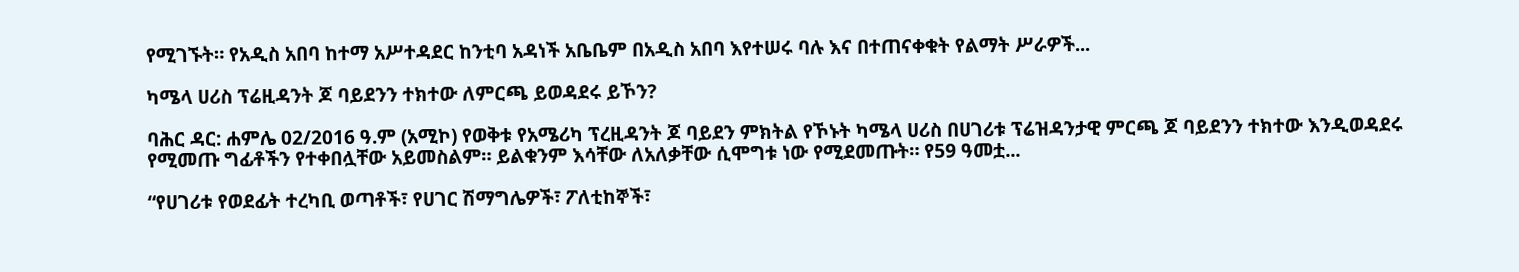የሚገኙት። የአዲስ አበባ ከተማ አሥተዳደር ከንቲባ አዳነች አቤቤም በአዲስ አበባ እየተሠሩ ባሉ እና በተጠናቀቁት የልማት ሥራዎች...

ካሜላ ሀሪስ ፕሬዚዳንት ጆ ባይደንን ተክተው ለምርጫ ይወዳደሩ ይኾን?

ባሕር ዳር: ሐምሌ 02/2016 ዓ.ም (አሚኮ) የወቅቱ የአሜሪካ ፕረዚዳንት ጆ ባይደን ምክትል የኾኑት ካሜላ ሀሪስ በሀገሪቱ ፕሬዝዳንታዊ ምርጫ ጆ ባይደንን ተክተው እንዲወዳደሩ የሚመጡ ግፊቶችን የተቀበሏቸው አይመስልም። ይልቁንም እሳቸው ለአለቃቸው ሲሞግቱ ነው የሚደመጡት። የ59 ዓመቷ...

“የሀገሪቱ የወደፊት ተረካቢ ወጣቶች፣ የሀገር ሽማግሌዎች፣ ፖለቲከኞች፣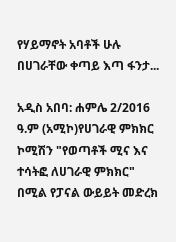የሃይማኖት አባቶች ሁሉ በሀገራቸው ቀጣይ እጣ ፋንታ...

አዲስ አበባ: ሐምሌ 2/2016 ዓ.ም (አሚኮ)የሀገራዊ ምክክር ኮሚሽን "የወጣቶች ሚና እና ተሳትፎ ለሀገራዊ ምክክር" በሚል የፓናል ውይይት መድረክ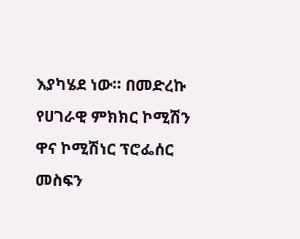እያካሄደ ነው። በመድረኩ የሀገራዊ ምክክር ኮሚሽን ዋና ኮሚሽነር ፕሮፌሰር መስፍን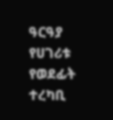ዓርዓያ የሀገሪቱ የወደፊት ተረካቢ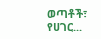ወጣቶች፣ የሀገር...